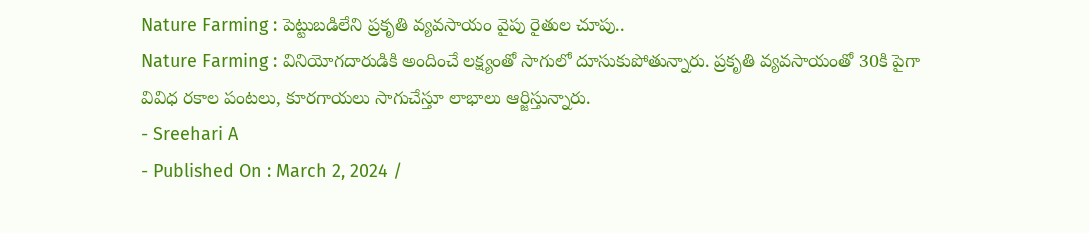Nature Farming : పెట్టుబడిలేని ప్రకృతి వ్యవసాయం వైపు రైతుల చూపు..
Nature Farming : వినియోగదారుడికి అందించే లక్ష్యంతో సాగులో దూసుకుపోతున్నారు. ప్రకృతి వ్యవసాయంతో 30కి పైగా వివిధ రకాల పంటలు, కూరగాయలు సాగుచేస్తూ లాభాలు ఆర్జిస్తున్నారు.
- Sreehari A
- Published On : March 2, 2024 /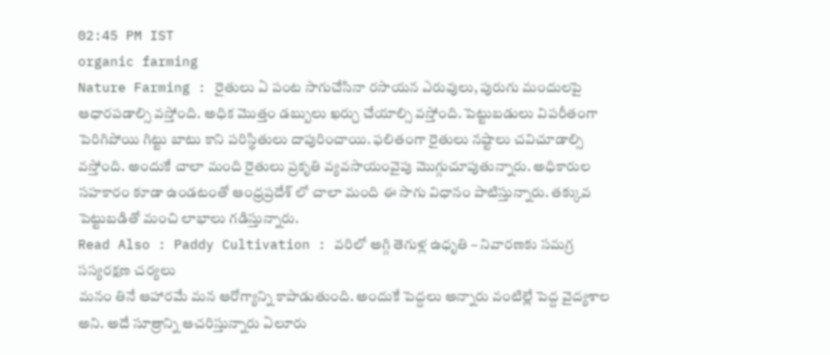02:45 PM IST
organic farming
Nature Farming : రైతులు ఏ పంట సాగుచేసినా రసాయన ఎరువులు, పురుగు మందులపై ఆధారపడాల్సి వస్తోంది. అధిక మొత్తం డబ్బులు ఖర్చు చేయాల్సి వస్తోంది. పెట్టుబడులు విపరీతంగా పెరిగిపోయి గిట్టు బాటు కాని పరిస్థితులు దాపురించాయి. ఫలితంగా రైతులు నష్టాలు చవిచూడాల్సి వస్తోంది. అందుకే చాలా మంది రైతులు ప్రకృతి వ్యవసాయంవైపు మొగ్గుచూపుతున్నారు. అధికారుల సహకారం కూడా ఉండటంతో ఆంధ్రప్రదేశ్ లో చాలా మంది ఈ సాగు విధానం పాటిస్తున్నారు. తక్కువ పెట్టుబడితో మంచి లాభాలు గడిస్తున్నారు.
Read Also : Paddy Cultivation : వరిలో అగ్గి తెగుళ్ల ఉధృతి – నివారణకు సమగ్ర సస్యరక్షణ చర్యలు
మనం తినే ఆహారమే మన ఆరోగ్యాన్ని కాపాడుతుంది. అందుకే పెద్దలు అన్నారు వంటిల్లే పెద్ద వైద్యశాల అని. అదే సూత్రాన్ని ఆచరిస్తున్నారు ఏలూరు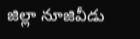జిల్లా నూజివీడు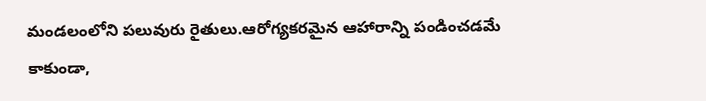మండలంలోని పలువురు రైతులు.ఆరోగ్యకరమైన ఆహారాన్ని పండించడమే కాకుండా,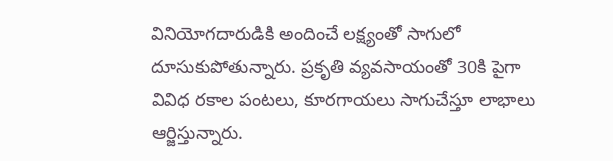వినియోగదారుడికి అందించే లక్ష్యంతో సాగులో దూసుకుపోతున్నారు. ప్రకృతి వ్యవసాయంతో 30కి పైగా వివిధ రకాల పంటలు, కూరగాయలు సాగుచేస్తూ లాభాలు ఆర్జిస్తున్నారు.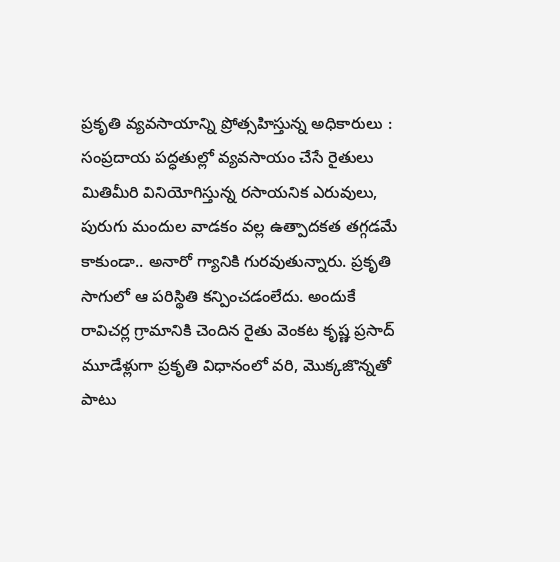ప్రకృతి వ్యవసాయాన్ని ప్రోత్సహిస్తున్న అధికారులు :
సంప్రదాయ పద్ధతుల్లో వ్యవసాయం చేసే రైతులు మితిమీరి వినియోగిస్తున్న రసాయనిక ఎరువులు, పురుగు మందుల వాడకం వల్ల ఉత్పాదకత తగ్గడమే కాకుండా.. అనారో గ్యానికి గురవుతున్నారు. ప్రకృతి సాగులో ఆ పరిస్థితి కన్పించడంలేదు. అందుకే రావిచర్ల గ్రామానికి చెందిన రైతు వెంకట కృష్ణ ప్రసాద్ మూడేళ్లుగా ప్రకృతి విధానంలో వరి, మొక్కజొన్నతో పాటు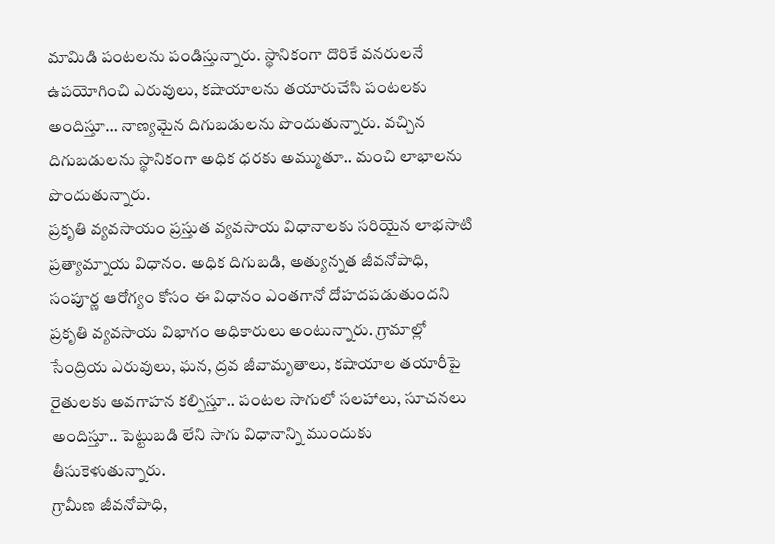మామిడి పంటలను పండిస్తున్నారు. స్థానికంగా దొరికే వనరులనే ఉపయోగించి ఎరువులు, కషాయాలను తయారుచేసి పంటలకు అందిస్తూ… నాణ్యమైన దిగుబడులను పొందుతున్నారు. వచ్చిన దిగుబడులను స్థానికంగా అధిక ధరకు అమ్ముతూ.. మంచి లాభాలను పొందుతున్నారు.
ప్రకృతి వ్యవసాయం ప్రస్తుత వ్యవసాయ విధానాలకు సరియైన లాభసాటి ప్రత్యామ్నాయ విధానం. అధిక దిగుబడి, అత్యున్నత జీవనోపాధి, సంపూర్ణ ఆరోగ్యం కోసం ఈ విధానం ఎంతగానో దోహదపడుతుందని ప్రకృతి వ్యవసాయ విభాగం అధికారులు అంటున్నారు. గ్రామాల్లో సేంద్రియ ఎరువులు, ఘన, ద్రవ జీవామృతాలు, కషాయాల తయారీపై రైతులకు అవగాహన కల్పిస్తూ.. పంటల సాగులో సలహాలు, సూచనలు అందిస్తూ.. పెట్టుబడి లేని సాగు విధానాన్ని ముందుకు తీసుకెళుతున్నారు.
గ్రామీణ జీవనోపాధి,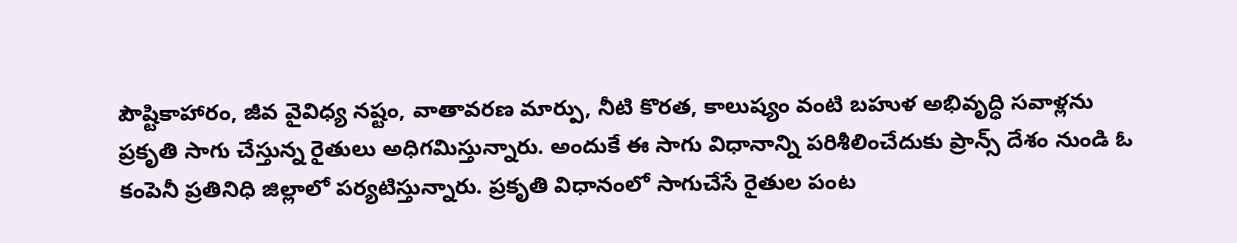పౌష్టికాహారం, జీవ వైవిధ్య నష్టం, వాతావరణ మార్పు, నీటి కొరత, కాలుష్యం వంటి బహుళ అభివృద్ధి సవాళ్లను ప్రకృతి సాగు చేస్తున్న రైతులు అధిగమిస్తున్నారు. అందుకే ఈ సాగు విధానాన్ని పరిశీలించేదుకు ప్రాన్స్ దేశం నుండి ఓ కంపెనీ ప్రతినిధి జిల్లాలో పర్యటిస్తున్నారు. ప్రకృతి విధానంలో సాగుచేసే రైతుల పంట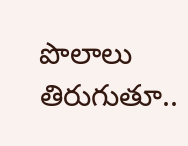పొలాలు తిరుగుతూ..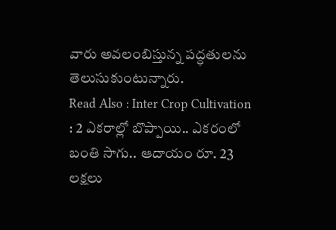వారు అవలంబిస్తున్న పద్ధతులను తెలుసుకుంటున్నారు.
Read Also : Inter Crop Cultivation : 2 ఎకరాల్లో బొప్పాయి.. ఎకరంలో బంతి సాగు.. ఆదాయం రూ. 23 లక్షలు